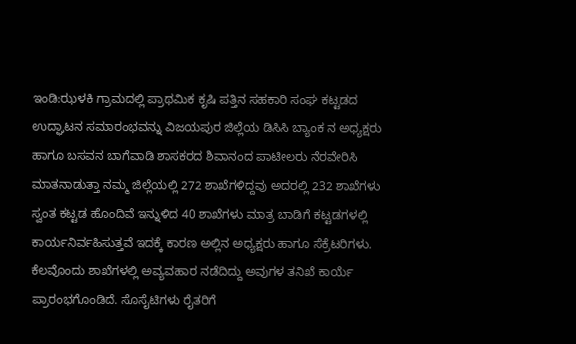ಇಂಡಿ:ಝಳಕಿ ಗ್ರಾಮದಲ್ಲಿ ಪ್ರಾಥಮಿಕ ಕೃಷಿ ಪತ್ತಿನ ಸಹಕಾರಿ ಸಂಘ ಕಟ್ಟಡದ ಉದ್ಘಾಟನ ಸಮಾರಂಭವನ್ನು ವಿಜಯಪುರ ಜಿಲ್ಲೆಯ ಡಿಸಿಸಿ ಬ್ಯಾಂಕ ನ ಅಧ್ಯಕ್ಷರು ಹಾಗೂ ಬಸವನ ಬಾಗೆವಾಡಿ ಶಾಸಕರದ ಶಿವಾನಂದ ಪಾಟೀಲರು ನೆರವೇರಿಸಿ ಮಾತನಾಡುತ್ತಾ ನಮ್ಮ ಜಿಲ್ಲೆಯಲ್ಲಿ 272 ಶಾಖೆಗಳಿದ್ದವು ಅದರಲ್ಲಿ 232 ಶಾಖೆಗಳು ಸ್ವಂತ ಕಟ್ಟಡ ಹೊಂದಿವೆ ಇನ್ನುಳಿದ 40 ಶಾಖೆಗಳು ಮಾತ್ರ ಬಾಡಿಗೆ ಕಟ್ಟಡಗಳಲ್ಲಿ ಕಾರ್ಯನಿರ್ವಹಿಸುತ್ತವೆ ಇದಕ್ಕೆ ಕಾರಣ ಅಲ್ಲಿನ ಅಧ್ಯಕ್ಷರು ಹಾಗೂ ಸೆಕ್ರೆಟರಿಗಳು. ಕೆಲವೊಂದು ಶಾಖೆಗಳಲ್ಲಿ ಅವ್ಯವಹಾರ ನಡೆದಿದ್ದು ಅವುಗಳ ತನಿಖೆ ಕಾರ್ಯೆ ಪ್ರಾರಂಭಗೊಂಡಿದೆ. ಸೊಸೈಟಿಗಳು ರೈತರಿಗೆ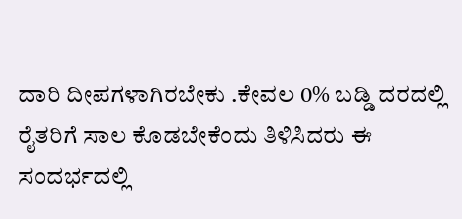ದಾರಿ ದೀಪಗಳಾಗಿರಬೇಕು .ಕೇವಲ 0% ಬಡ್ಡಿ ದರದಲ್ಲಿ ರೈತರಿಗೆ ಸಾಲ ಕೊಡಬೇಕೆಂದು ತಿಳಿಸಿದರು ಈ ಸಂದರ್ಭದಲ್ಲಿ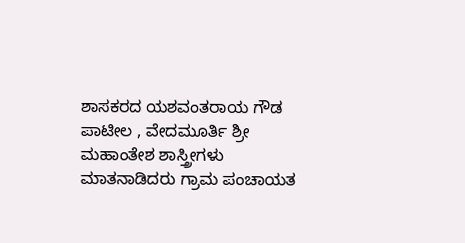ಶಾಸಕರದ ಯಶವಂತರಾಯ ಗೌಡ ಪಾಟೀಲ , ವೇದಮೂರ್ತಿ ಶ್ರೀ ಮಹಾಂತೇಶ ಶಾಸ್ತ್ರೀಗಳು ಮಾತನಾಡಿದರು ಗ್ರಾಮ ಪಂಚಾಯತ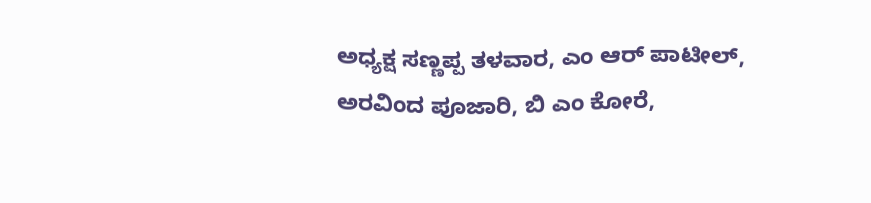ಅಧ್ಯಕ್ಷ ಸಣ್ಣಪ್ಪ ತಳವಾರ, ಎಂ ಆರ್ ಪಾಟೀಲ್, ಅರವಿಂದ ಪೂಜಾರಿ, ಬಿ ಎಂ ಕೋರೆ,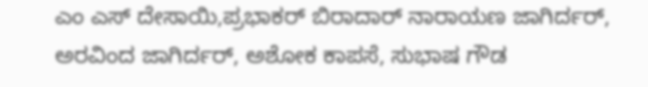ಎಂ ಎಸ್ ದೇಸಾಯಿ,ಪ್ರಭಾಕರ್ ಬಿರಾದಾರ್ ನಾರಾಯಣ ಜಾಗಿರ್ದರ್, ಅರವಿಂದ ಜಾಗಿರ್ದರ್, ಅಶೋಕ ಕಾಪಸೆ, ಸುಭಾಷ ಗೌಡ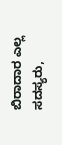ಬಿರಾದಾರ ಎಲ್ಲ ಸದಸ್ಯರು,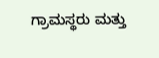ಗ್ರಾಮಸ್ಥರು ಮತ್ತು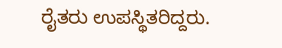ರೈತರು ಉಪಸ್ಥಿತರಿದ್ದರು.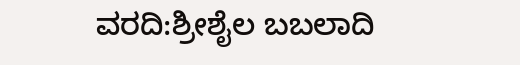ವರದಿ:ಶ್ರೀಶೈಲ ಬಬಲಾದಿ